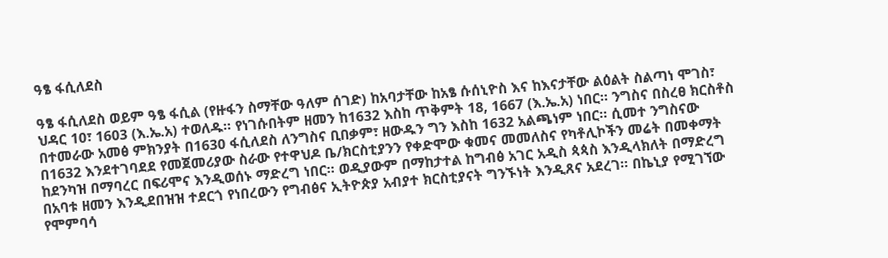ዓፄ ፋሲለደስ

ዓፄ ፋሲለደስ ወይም ዓፄ ፋሲል (የዙፋን ስማቸው ዓለም ሰገድ) ከአባታቸው ከአፄ ሱሰኒዮስ እና ከእናታቸው ልዕልት ስልጣነ ሞገስ፣ ህዳር 10፣ 1603 (እ.ኤ.አ) ተወለዱ። የነገሱበትም ዘመን ከ1632 እስከ ጥቅምት 18, 1667 (እ.ኤ.አ) ነበር። ንግስና በስረፀ ክርስቶስ በተመራው አመፅ ምክንያት በ1630 ፋሲለደስ ለንግስና ቢበቃም፣ ዘውዱን ግን እስከ 1632 አልጫነም ነበር። ሲመተ ንግስናው በ1632 እንደተገባደደ የመጀመሪያው ስራው የተዋህዶ ቤ/ክርስቲያንን የቀድሞው ቁመና መመለስና የካቶሊኮችን መሬት በመቀማት ከደንካዝ በማባረር በፍሪሞና እንዲወሰኑ ማድረግ ነበር። ወዲያውም በማከታተል ከግብፅ አገር አዲስ ጳጳስ እንዲላክለት በማድረግ በአባቱ ዘመን እንዲደበዝዝ ተደርጎ የነበረውን የግብፅና ኢትዮጵያ አብያተ ክርስቲያናት ግንኙነት እንዲጸና አደረገ። በኬኒያ የሚገኘው የሞምባሳ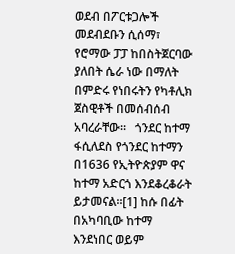ወደብ በፖርቱጋሎች መደብደቡን ሲሰማ፣ የሮማው ፓፓ ከበስትጀርባው ያለበት ሴራ ነው በማለት በምድሩ የነበሩትን የካቶሊክ ጀስዊቶች በመሰብሰብ አባረራቸው።   ጎንደር ከተማ ፋሲለደስ የጎንደር ከተማን በ1636 የኢትዮጵያም ዋና ከተማ አድርጎ እንደቆረቆራት ይታመናል።[1] ከሱ በፊት በአካባቢው ከተማ እንደነበር ወይም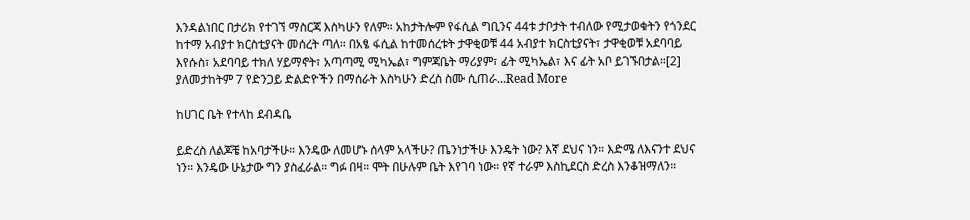እንዳልነበር በታሪክ የተገኘ ማስርጃ እስካሁን የለም። አከታትሎም የፋሲል ግቢንና 44ቱ ታቦታት ተብለው የሚታወቁትን የጎንደር ከተማ አብያተ ክርስቲያናት መሰረት ጣለ። በአፄ ፋሲል ከተመሰረቱት ታዋቂወቹ 44 አብያተ ክርስቲያናት፣ ታዋቂወቹ አደባባይ እየሱስ፣ አደባባይ ተክለ ሃይማኖት፣ አጣጣሚ ሚካኤል፣ ግምጃቤት ማሪያም፣ ፊት ሚካኤል፣ እና ፊት አቦ ይገኙበታል።[2] ያለመታከትም 7 የድንጋይ ድልድዮችን በማሰራት እስካሁን ድረስ ስሙ ሲጠራ...Read More

ከሀገር ቤት የተላከ ደብዳቤ

ይድረስ ለልጆቼ ከአባታችሁ። እንዴው ለመሆኑ ሰላም አላችሁ? ጤንነታችሁ እንዴት ነው? እኛ ደህና ነን። እድሜ ለእናንተ ደህና ነን። እንዴው ሁኔታው ግን ያስፈራል። ግፉ በዛ። ሞት በሁሉም ቤት እየገባ ነው። የኛ ተራም እስኪደርስ ድረስ እንቆዝማለን።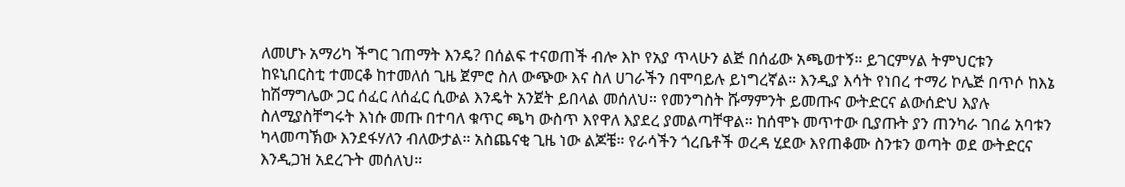ለመሆኑ አማሪካ ችግር ገጠማት እንዴ? በሰልፍ ተናወጠች ብሎ እኮ የአያ ጥላሁን ልጅ በሰፊው አጫወተኝ። ይገርምሃል ትምህርቱን ከዩኒበርስቲ ተመርቆ ከተመለሰ ጊዜ ጀምሮ ስለ ውጭው እና ስለ ሀገራችን በሞባይሉ ይነግረኛል። እንዲያ እሳት የነበረ ተማሪ ኮሌጅ በጥሶ ከእኔ ከሽማግሌው ጋር ሰፈር ለሰፈር ሲውል እንዴት አንጀት ይበላል መሰለህ። የመንግስት ሹማምንት ይመጡና ውትድርና ልውሰድህ እያሉ ስለሚያስቸግሩት እነሱ መጡ በተባለ ቁጥር ጫካ ውስጥ እየዋለ እያደረ ያመልጣቸዋል። ከሰሞኑ መጥተው ቢያጡት ያን ጠንካራ ገበሬ አባቱን ካላመጣኽው እንደፋሃለን ብለውታል። አስጨናቂ ጊዜ ነው ልጆቼ። የራሳችን ጎረቤቶች ወረዳ ሂደው እየጠቆሙ ስንቱን ወጣት ወደ ውትድርና እንዲጋዝ አደረጉት መሰለህ።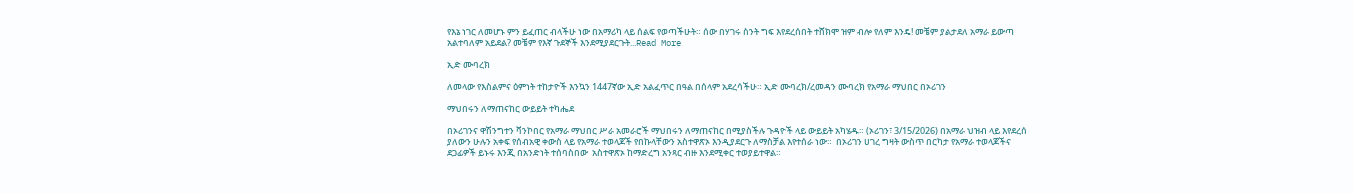የእኔ ነገር ለመሆኑ ምን ይፈጠር ብላችሁ ነው በአማሪካ ላይ ሰልፍ የወጣችሁት። ሰው በሃገሩ ስንት ግፍ እየደረሰበት ተሸክሞ ዝም ብሎ የለም እንዴ! መቼም ያልታደለ አማራ ይውጣ አልተባለም አይደል? መቼም የእኛ ጉደኞች እንደሚያደርጉት...Read More

ኢድ ሙባረክ

ለመላው የእስልምና ዕምነት ተከታዮች እንኳን 1447ኛው ኢድ አልፈጥር በዓል በሰላም አደረሳችሁ። ኢድ ሙባረክ/ረመዳን ሙባረክ የአማራ ማህበር በኦሪገን

ማህበሩን ለማጠናከር ውይይት ተካሔደ

በኦሪገንና ዋሽንግተን ቫንኮበር የአማራ ማህበር ሥራ አመራሮች ማህበሩን ለማጠናከር በሚያስችሉ ጉዳዮች ላይ ውይይት አካሄዱ። (ኦሪገን፣ 3/15/2026) በአማራ ህዝብ ላይ እየደረሰ ያለውን ሁሉን አቀፍ የሰብአዊ ቀውስ ላይ የአማራ ተወላጆች የበኩላቸውን አስተዋጽኦ እንዲያደርጉ ለማስቻል እየተሰራ ነው።  በኦሪገን ሀገረ ግዛት ውስጥ በርካታ የአማራ ተወላጆችና ደጋፊዎች ይኑሩ እንጂ በአንድነት ተሰባስበው  አስተዋጽኦ ከማድረግ አንጻር ብዙ እንደሚቀር ተወያይተዋል።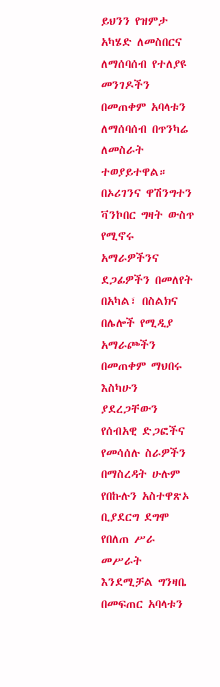ይህንን የዝምታ አካሄድ ለመስበርና ለማሰባሰብ የተለያዩ መንገዶችን በመጠቀም አባላቱን ለማሰባሰብ በጥንካሬ ለመስራት ተወያይተዋል። በኦሪገንና ዋሽንግተን ቫንኮበር ግዛት ውስጥ የሚኖሩ አማራዎችንና ደጋፊዎችን በመለየት በአካል፣ በስልክና በሌሎች የሚዲያ አማራጮችን በመጠቀም ማህበሩ እስካሁን ያደረጋቸውን የሰብአዊ ድጋፎችና የመሳሰሉ ስራዎችን በማስረዳት ሁሉም የበኩሉን አስተዋጽኦ ቢያደርግ ደግሞ የበለጠ ሥራ መሥራት እንደሚቻል ግንዛቤ በመፍጠር አባላቱን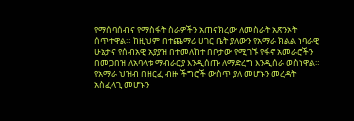የማሰባሰብና የማስፋት ስራዎችን አጠናክረው ለመስራት አጽንኦት ሰጥተዋል። ከዚህም በተጨማሪ ሀገር ቤት ያለውን የአማራ ክልል ነባራዊ ሁኔታና የሰብአዊ አያያዝ በተመለከተ በቦታው የሚገኙ የፋኖ አመራሮችን በመጋበዝ ለአባላቱ ማብራርያ እንዲሰጡ ለማድረግ እንዲሰራ ወስነዋል። የአማራ ህዝብ በዘርፈ ብዙ ችግሮች ውስጥ ያለ መሆኑን መረዳት አስፈላጊ መሆኑን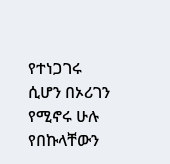የተነጋገሩ ሲሆን በኦሪገን የሚኖሩ ሁሉ የበኩላቸውን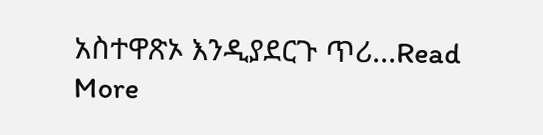አስተዋጽኦ እንዲያደርጉ ጥሪ...Read More